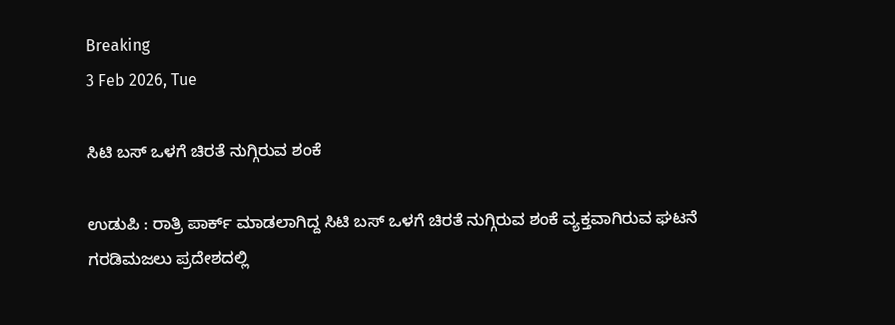Breaking
3 Feb 2026, Tue

ಸಿಟಿ ಬಸ್ ಒಳಗೆ ಚಿರತೆ ನುಗ್ಗಿರುವ ಶಂಕೆ

ಉಡುಪಿ : ರಾತ್ರಿ ಪಾರ್ಕ್ ಮಾಡಲಾಗಿದ್ದ ಸಿಟಿ ಬಸ್ ಒಳಗೆ ಚಿರತೆ ನುಗ್ಗಿರುವ ಶಂಕೆ ವ್ಯಕ್ತವಾಗಿರುವ ಘಟನೆ ಗರಡಿಮಜಲು ಪ್ರದೇಶದಲ್ಲಿ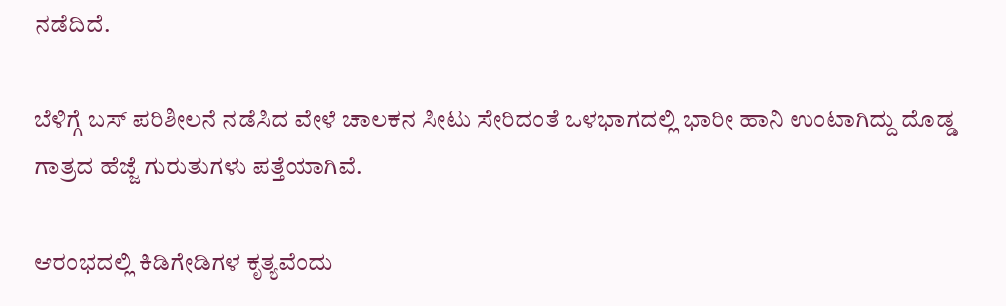ನಡೆದಿದೆ.

ಬೆಳಿಗ್ಗೆ ಬಸ್ ಪರಿಶೀಲನೆ ನಡೆಸಿದ ವೇಳೆ ಚಾಲಕನ ಸೀಟು ಸೇರಿದಂತೆ ಒಳಭಾಗದಲ್ಲಿ ಭಾರೀ ಹಾನಿ ಉಂಟಾಗಿದ್ದು ದೊಡ್ಡ ಗಾತ್ರದ ಹೆಜ್ಜೆ ಗುರುತುಗಳು ಪತ್ತೆಯಾಗಿವೆ.

ಆರಂಭದಲ್ಲಿ ಕಿಡಿಗೇಡಿಗಳ ಕೃತ್ಯವೆಂದು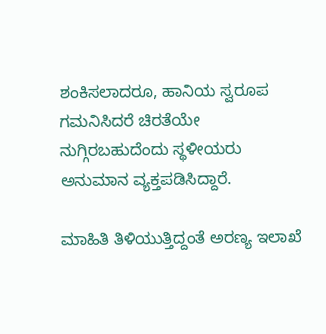ಶಂಕಿಸಲಾದರೂ, ಹಾನಿಯ ಸ್ವರೂಪ ಗಮನಿಸಿದರೆ ಚಿರತೆಯೇ ನುಗ್ಗಿರಬಹುದೆಂದು ಸ್ಥಳೀಯರು ಅನುಮಾನ ವ್ಯಕ್ತಪಡಿಸಿದ್ದಾರೆ.

ಮಾಹಿತಿ ತಿಳಿಯುತ್ತಿದ್ದಂತೆ ಅರಣ್ಯ ಇಲಾಖೆ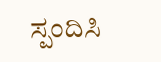ಸ್ಪಂದಿಸಿ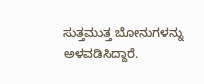ಸುತ್ತಮುತ್ತ ಬೋನುಗಳನ್ನು ಅಳವಡಿಸಿದ್ದಾರೆ.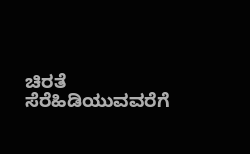ಚಿರತೆ ಸೆರೆಹಿಡಿಯುವವರೆಗೆ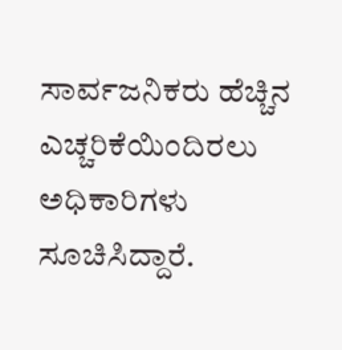ಸಾರ್ವಜನಿಕರು ಹೆಚ್ಚಿನ ಎಚ್ಚರಿಕೆಯಿಂದಿರಲು ಅಧಿಕಾರಿಗಳು ಸೂಚಿಸಿದ್ದಾರೆ.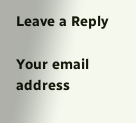Leave a Reply

Your email address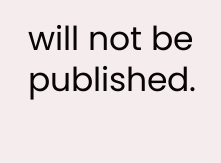will not be published.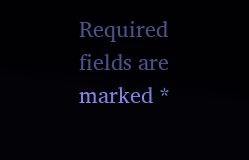Required fields are marked *